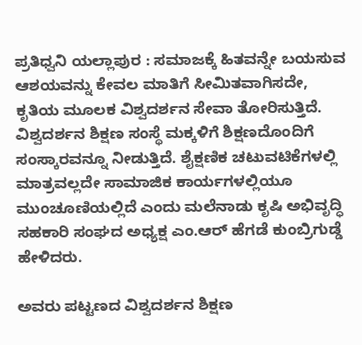ಪ್ರತಿಧ್ವನಿ ಯಲ್ಲಾಪುರ : ಸಮಾಜಕ್ಕೆ ಹಿತವನ್ನೇ ಬಯಸುವ ಆಶಯವನ್ನು ಕೇವಲ ಮಾತಿಗೆ ಸೀಮಿತವಾಗಿಸದೇ, ಕೃತಿಯ ಮೂಲಕ ವಿಶ್ವದರ್ಶನ ಸೇವಾ ತೋರಿಸುತ್ತಿದೆ. ವಿಶ್ವದರ್ಶನ ಶಿಕ್ಷಣ ಸಂಸ್ಥೆ ಮಕ್ಕಳಿಗೆ ಶಿಕ್ಷಣದೊಂದಿಗೆ ಸಂಸ್ಕಾರವನ್ನೂ ನೀಡುತ್ತಿದೆ. ಶೈಕ್ಷಣಿಕ ಚಟುವಟಿಕೆಗಳಲ್ಲಿ ಮಾತ್ರವಲ್ಲದೇ ಸಾಮಾಜಿಕ ಕಾರ್ಯಗಳಲ್ಲಿಯೂ ಮುಂಚೂಣಿಯಲ್ಲಿದೆ ಎಂದು ಮಲೆನಾಡು ಕೃಷಿ ಅಭಿವೃದ್ಧಿ ಸಹಕಾರಿ ಸಂಘದ ಅಧ್ಯಕ್ಷ ಎಂ.ಆರ್ ಹೆಗಡೆ ಕುಂಬ್ರಿಗುಡ್ಡೆ ಹೇಳಿದರು.

ಅವರು ಪಟ್ಟಣದ ವಿಶ್ವದರ್ಶನ ಶಿಕ್ಷಣ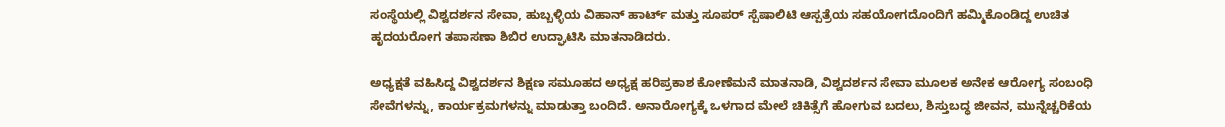ಸಂಸ್ಥೆಯಲ್ಲಿ ವಿಶ್ವದರ್ಶನ ಸೇವಾ, ಹುಬ್ಬಳ್ಳಿಯ ವಿಹಾನ್ ಹಾರ್ಟ್ ಮತ್ತು ಸೂಪರ್ ಸ್ಪೆಷಾಲಿಟಿ ಆಸ್ಪತ್ರೆಯ ಸಹಯೋಗದೊಂದಿಗೆ ಹಮ್ಮಿಕೊಂಡಿದ್ದ ಉಚಿತ ಹೃದಯರೋಗ ತಪಾಸಣಾ ಶಿಬಿರ ಉದ್ಘಾಟಿಸಿ ಮಾತನಾಡಿದರು.

ಅಧ್ಯಕ್ಷತೆ ವಹಿಸಿದ್ದ ವಿಶ್ವದರ್ಶನ ಶಿಕ್ಷಣ ಸಮೂಹದ ಅಧ್ಯಕ್ಷ ಹರಿಪ್ರಕಾಶ ಕೋಣೆಮನೆ ಮಾತನಾಡಿ, ವಿಶ್ವದರ್ಶನ ಸೇವಾ ಮೂಲಕ ಅನೇಕ ಆರೋಗ್ಯ ಸಂಬಂಧಿ ಸೇವೆಗಳನ್ನು, ಕಾರ್ಯಕ್ರಮಗಳನ್ನು ಮಾಡುತ್ತಾ ಬಂದಿದೆ. ಅನಾರೋಗ್ಯಕ್ಕೆ ಒಳಗಾದ ಮೇಲೆ ಚಿಕಿತ್ಸೆಗೆ ಹೋಗುವ ಬದಲು, ಶಿಸ್ತುಬದ್ಧ ಜೀವನ, ಮುನ್ನೆಚ್ಚರಿಕೆಯ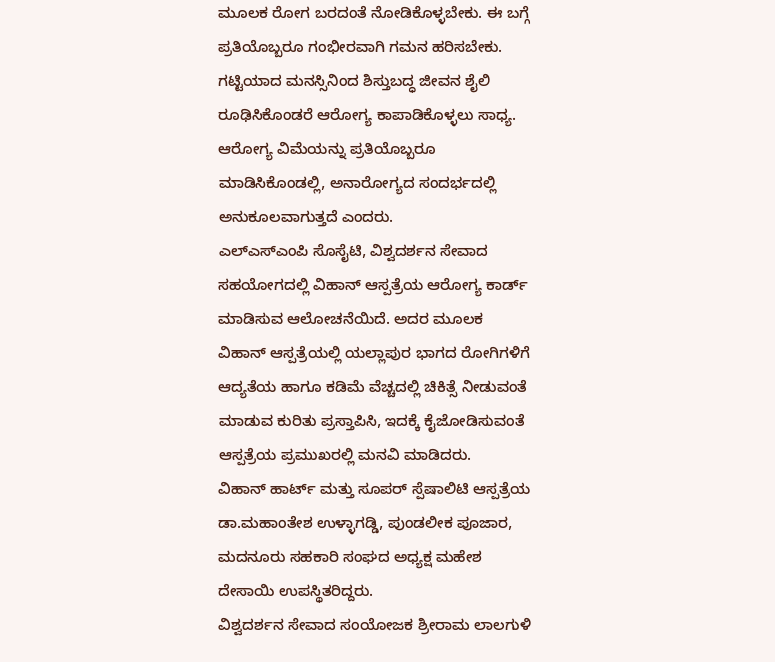ಮೂಲಕ ರೋಗ ಬರದಂತೆ ನೋಡಿಕೊಳ್ಳಬೇಕು. ಈ ಬಗ್ಗೆ ಪ್ರತಿಯೊಬ್ಬರೂ ಗಂಭೀರವಾಗಿ ಗಮನ ಹರಿಸಬೇಕು. ಗಟ್ಟಿಯಾದ ಮನಸ್ಸಿನಿಂದ ಶಿಸ್ತುಬದ್ಧ ಜೀವನ ಶೈಲಿ ರೂಢಿಸಿಕೊಂಡರೆ ಆರೋಗ್ಯ ಕಾಪಾಡಿಕೊಳ್ಳಲು ಸಾಧ್ಯ. ಆರೋಗ್ಯ ವಿಮೆಯನ್ನು ಪ್ರತಿಯೊಬ್ಬರೂ ಮಾಡಿಸಿಕೊಂಡಲ್ಲಿ, ಅನಾರೋಗ್ಯದ ಸಂದರ್ಭದಲ್ಲಿ ಅನುಕೂಲವಾಗುತ್ತದೆ ಎಂದರು.
ಎಲ್ಎಸ್ಎಂಪಿ ಸೊಸೈಟಿ, ವಿಶ್ವದರ್ಶನ ಸೇವಾದ ಸಹಯೋಗದಲ್ಲಿ ವಿಹಾನ್ ಆಸ್ಪತ್ರೆಯ ಆರೋಗ್ಯ ಕಾರ್ಡ್ ಮಾಡಿಸುವ ಆಲೋಚನೆಯಿದೆ. ಅದರ ಮೂಲಕ ವಿಹಾನ್ ಆಸ್ಪತ್ರೆಯಲ್ಲಿ ಯಲ್ಲಾಪುರ ಭಾಗದ ರೋಗಿಗಳಿಗೆ ಆದ್ಯತೆಯ ಹಾಗೂ ಕಡಿಮೆ ವೆಚ್ಚದಲ್ಲಿ ಚಿಕಿತ್ಸೆ ನೀಡುವಂತೆ ಮಾಡುವ ಕುರಿತು ಪ್ರಸ್ತಾಪಿಸಿ, ಇದಕ್ಕೆ ಕೈಜೋಡಿಸುವಂತೆ ಆಸ್ಪತ್ರೆಯ ಪ್ರಮುಖರಲ್ಲಿ ಮನವಿ ಮಾಡಿದರು.
ವಿಹಾನ್ ಹಾರ್ಟ್ ಮತ್ತು ಸೂಪರ್ ಸ್ಪೆಷಾಲಿಟಿ ಆಸ್ಪತ್ರೆಯ ಡಾ.ಮಹಾಂತೇಶ ಉಳ್ಳಾಗಡ್ಡಿ, ಪುಂಡಲೀಕ ಪೂಜಾರ, ಮದನೂರು ಸಹಕಾರಿ ಸಂಘದ ಅಧ್ಯಕ್ಷ ಮಹೇಶ ದೇಸಾಯಿ ಉಪಸ್ಥಿತರಿದ್ದರು.
ವಿಶ್ವದರ್ಶನ ಸೇವಾದ ಸಂಯೋಜಕ ಶ್ರೀರಾಮ ಲಾಲಗುಳಿ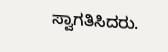ಸ್ವಾಗತಿಸಿದರು.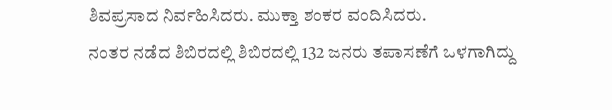ಶಿವಪ್ರಸಾದ ನಿರ್ವಹಿಸಿದರು. ಮುಕ್ತಾ ಶಂಕರ ವಂದಿಸಿದರು.
ನಂತರ ನಡೆದ ಶಿಬಿರದಲ್ಲಿ ಶಿಬಿರದಲ್ಲಿ 132 ಜನರು ತಪಾಸಣೆಗೆ ಒಳಗಾಗಿದ್ದು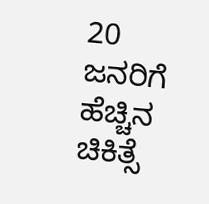20 ಜನರಿಗೆ ಹೆಚ್ಚಿನ ಚಿಕಿತ್ಸೆ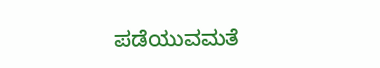ಪಡೆಯುವಮತೆ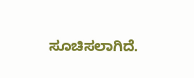ಸೂಚಿಸಲಾಗಿದೆ.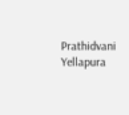Prathidvani Yellapura